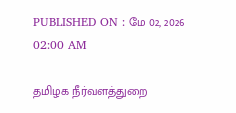PUBLISHED ON : மே 02, 2026 02:00 AM

தமிழக நீர்வளத்துறை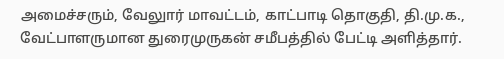அமைச்சரும், வேலுார் மாவட்டம், காட்பாடி தொகுதி, தி.மு.க., வேட்பாளருமான துரைமுருகன் சமீபத்தில் பேட்டி அளித்தார்.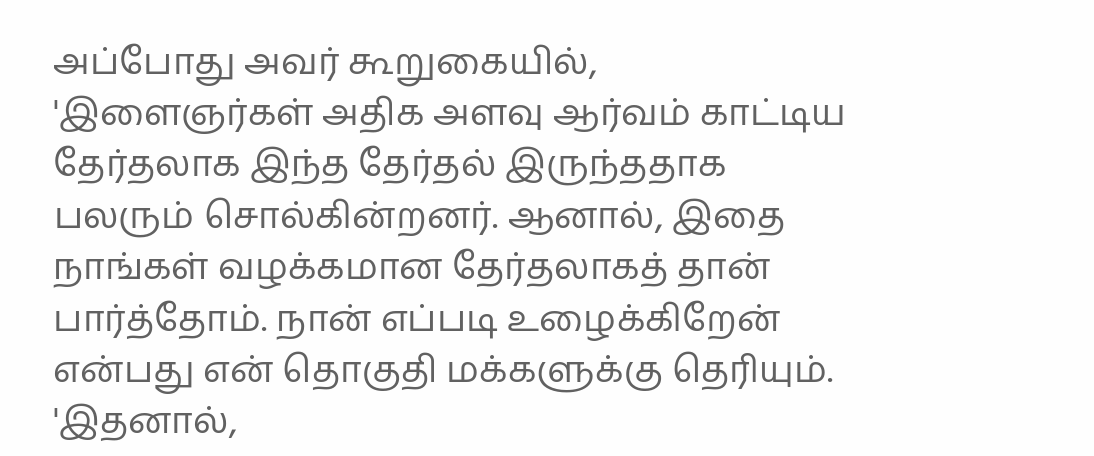அப்போது அவர் கூறுகையில், 'இளைஞர்கள் அதிக அளவு ஆர்வம் காட்டிய தேர்தலாக இந்த தேர்தல் இருந்ததாக பலரும் சொல்கின்றனர். ஆனால், இதை நாங்கள் வழக்கமான தேர்தலாகத் தான் பார்த்தோம். நான் எப்படி உழைக்கிறேன் என்பது என் தொகுதி மக்களுக்கு தெரியும்.
'இதனால்,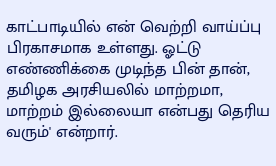காட்பாடியில் என் வெற்றி வாய்ப்பு பிரகாசமாக உள்ளது. ஓட்டு எண்ணிக்கை முடிந்த பின் தான், தமிழக அரசியலில் மாற்றமா, மாற்றம் இல்லையா என்பது தெரிய வரும்' என்றார்.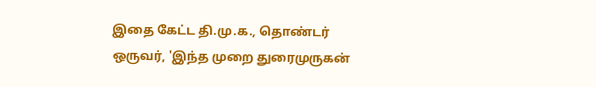இதை கேட்ட தி.மு.க., தொண்டர் ஒருவர், 'இந்த முறை துரைமுருகன்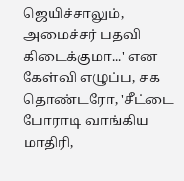ஜெயிச்சாலும், அமைச்சர் பதவி கிடைக்குமா...' என கேள்வி எழுப்ப, சக தொண்டரோ, 'சீட்டை போராடி வாங்கிய மாதிரி,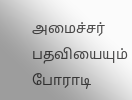அமைச்சர் பதவியையும் போராடி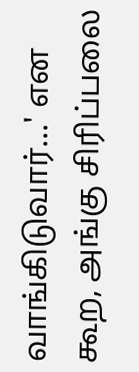வாங்கிடுவார்...' என கூற, அங்கு சிரிப்பலை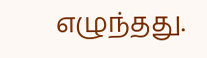எழுந்தது.